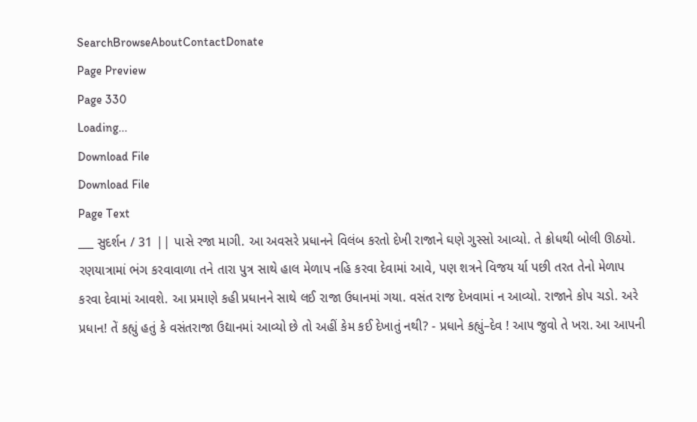SearchBrowseAboutContactDonate
Page Preview
Page 330
Loading...
Download File
Download File
Page Text
___ સુદર્શન / 31 || પાસે રજા માગી. આ અવસરે પ્રધાનને વિલંબ કરતો દેખી રાજાને ઘણે ગુસ્સો આવ્યો. તે ક્રોધથી બોલી ઊઠયો. રણયાત્રામાં ભંગ કરવાવાળા તને તારા પુત્ર સાથે હાલ મેળાપ નહિ કરવા દેવામાં આવે, પણ શત્રને વિજય ર્યા પછી તરત તેનો મેળાપ કરવા દેવામાં આવશે. આ પ્રમાણે કહી પ્રધાનને સાથે લઈ રાજા ઉધાનમાં ગયા. વસંત રાજ દેખવામાં ન આવ્યો. રાજાને કોપ ચડો. અરે પ્રધાન! તેં કહ્યું હતું કે વસંતરાજા ઉદ્યાનમાં આવ્યો છે તો અહીં કેમ કઈ દેખાતું નથી? - પ્રધાને કહ્યું–દેવ ! આપ જુવો તે ખરા. આ આપની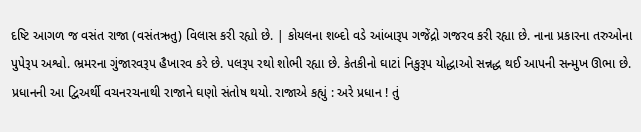દષ્ટિ આગળ જ વસંત રાજા (વસંતઋતુ) વિલાસ કરી રહ્યો છે. | કોયલના શબ્દો વડે આંબારૂપ ગજેંદ્રો ગજરવ કરી રહ્યા છે. નાના પ્રકારના તરુઓના પુપેરૂપ અશ્વો. ભ્રમરના ગુંજારવરૂપ હૈખારવ કરે છે. પલરૂ૫ રથો શોભી રહ્યા છે. કેતકીનો ઘાટાં નિકુરૂપ યોદ્ધાઓ સન્નદ્ધ થઈ આપની સન્મુખ ઊભા છે. પ્રધાનની આ દ્વિઅર્થી વચનરચનાથી રાજાને ઘણો સંતોષ થયો. રાજાએ કહ્યું : અરે પ્રધાન ! તું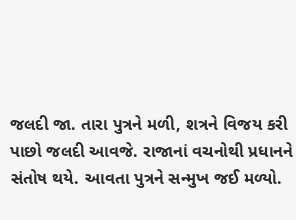જલદી જા. તારા પુત્રને મળી, શત્રને વિજય કરી પાછો જલદી આવજે. રાજાનાં વચનોથી પ્રધાનને સંતોષ થયે. આવતા પુત્રને સન્મુખ જઈ મળ્યો.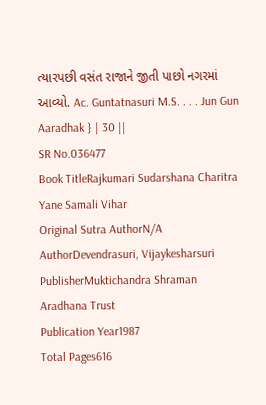ત્યારપછી વસંત રાજાને જીતી પાછો નગરમાં આવ્યો. Ac. Guntatnasuri M.S. . . . Jun Gun Aaradhak } | 30 ||
SR No.036477
Book TitleRajkumari Sudarshana Charitra Yane Samali Vihar
Original Sutra AuthorN/A
AuthorDevendrasuri, Vijaykesharsuri
PublisherMuktichandra Shraman Aradhana Trust
Publication Year1987
Total Pages616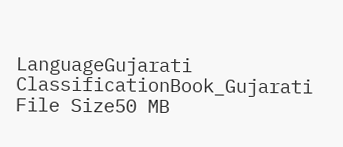LanguageGujarati
ClassificationBook_Gujarati
File Size50 MB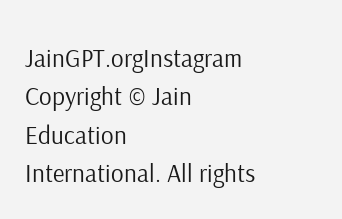JainGPT.orgInstagram
Copyright © Jain Education International. All rights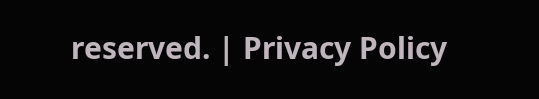reserved. | Privacy Policy